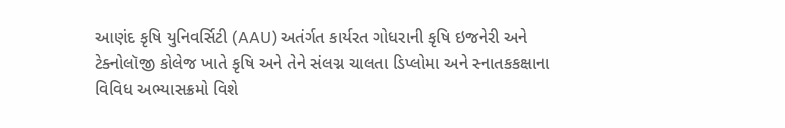આણંદ કૃષિ યુનિવર્સિટી (AAU) અતંર્ગત કાર્યરત ગોધરાની કૃષિ ઇજનેરી અને ટેક્નોલૉજી કોલેજ ખાતે કૃષિ અને તેને સંલગ્ન ચાલતા ડિપ્લોમા અને સ્નાતકકક્ષાના વિવિધ અભ્યાસક્રમો વિશે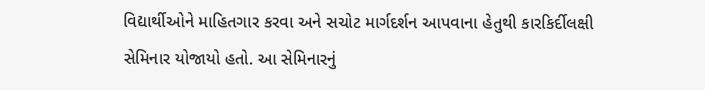વિદ્યાર્થીઓને માહિતગાર કરવા અને સચોટ માર્ગદર્શન આપવાના હેતુથી કારકિર્દીલક્ષી સેમિનાર યોજાયો હતો. આ સેમિનારનું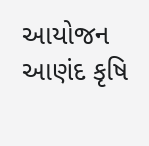આયોજન આણંદ કૃષિ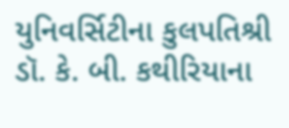યુનિવર્સિટીના કુલપતિશ્રી ડૉ. કે. બી. કથીરિયાના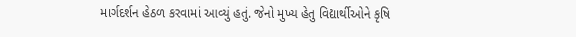માર્ગદર્શન હેઠળ કરવામાં આવ્યું હતું. જેનો મુખ્ય હેતુ વિદ્યાર્થીઓને કૃષિ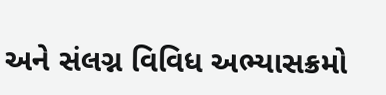અને સંલગ્ન વિવિધ અભ્યાસક્રમો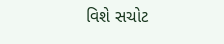વિશે સચોટ